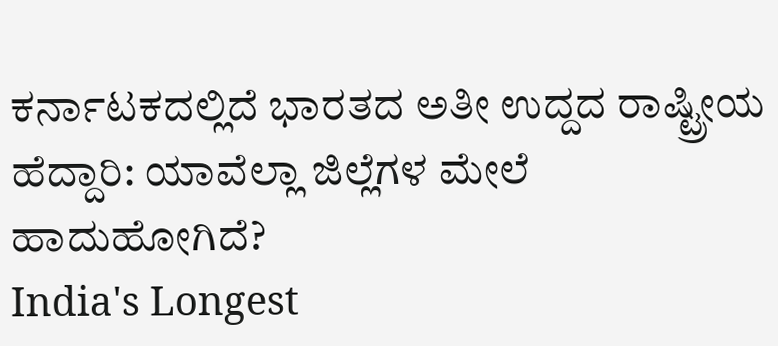ಕರ್ನಾಟಕದಲ್ಲಿದೆ ಭಾರತದ ಅತೀ ಉದ್ದದ ರಾಷ್ಟ್ರೀಯ ಹೆದ್ದಾರಿ: ಯಾವೆಲ್ಲಾ ಜಿಲ್ಲೆಗಳ ಮೇಲೆ ಹಾದುಹೋಗಿದೆ?
India's Longest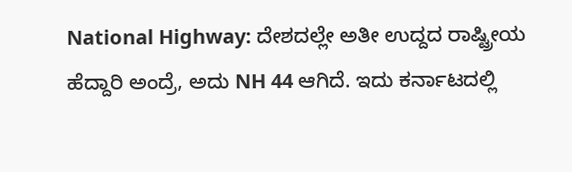National Highway: ದೇಶದಲ್ಲೇ ಅತೀ ಉದ್ದದ ರಾಷ್ಟ್ರೀಯ ಹೆದ್ದಾರಿ ಅಂದ್ರೆ, ಅದು NH 44 ಆಗಿದೆ. ಇದು ಕರ್ನಾಟದಲ್ಲಿ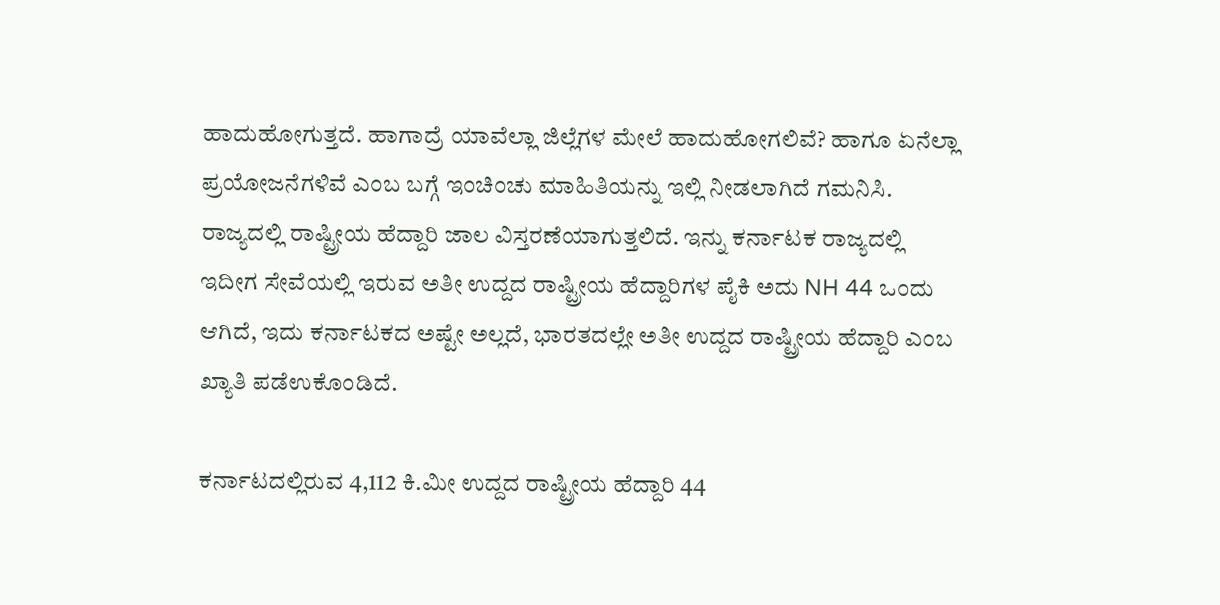ಹಾದುಹೋಗುತ್ತದೆ. ಹಾಗಾದ್ರೆ ಯಾವೆಲ್ಲಾ ಜಿಲ್ಲೆಗಳ ಮೇಲೆ ಹಾದುಹೋಗಲಿವೆ? ಹಾಗೂ ಏನೆಲ್ಲಾ ಪ್ರಯೋಜನೆಗಳಿವೆ ಎಂಬ ಬಗ್ಗೆ ಇಂಚಿಂಚು ಮಾಹಿತಿಯನ್ನು ಇಲ್ಲಿ ನೀಡಲಾಗಿದೆ ಗಮನಿಸಿ.
ರಾಜ್ಯದಲ್ಲಿ ರಾಷ್ಟ್ರೀಯ ಹೆದ್ದಾರಿ ಜಾಲ ವಿಸ್ತರಣೆಯಾಗುತ್ತಲಿದೆ. ಇನ್ನು ಕರ್ನಾಟಕ ರಾಜ್ಯದಲ್ಲಿ ಇದೀಗ ಸೇವೆಯಲ್ಲಿ ಇರುವ ಅತೀ ಉದ್ದದ ರಾಷ್ಟ್ರೀಯ ಹೆದ್ದಾರಿಗಳ ಪೈಕಿ ಅದು NH 44 ಒಂದು ಆಗಿದೆ, ಇದು ಕರ್ನಾಟಕದ ಅಷ್ಟೇ ಅಲ್ಲದೆ, ಭಾರತದಲ್ಲೇ ಅತೀ ಉದ್ದದ ರಾಷ್ಟ್ರೀಯ ಹೆದ್ದಾರಿ ಎಂಬ ಖ್ಯಾತಿ ಪಡೆಉಕೊಂಡಿದೆ.

ಕರ್ನಾಟದಲ್ಲಿರುವ 4,112 ಕಿ.ಮೀ ಉದ್ದದ ರಾಷ್ಟ್ರೀಯ ಹೆದ್ದಾರಿ 44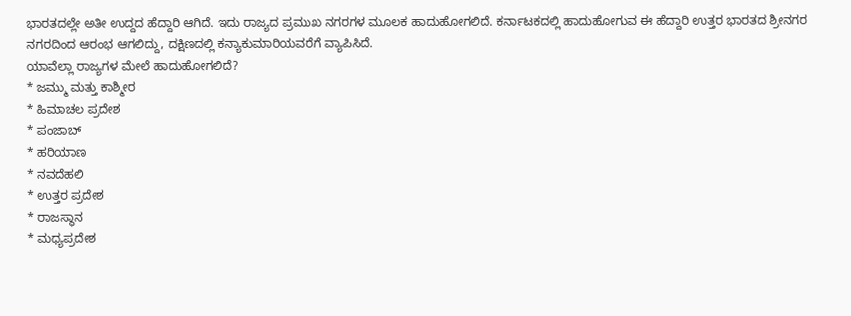ಭಾರತದಲ್ಲೇ ಅತೀ ಉದ್ದದ ಹೆದ್ದಾರಿ ಆಗಿದೆ. ಇದು ರಾಜ್ಯದ ಪ್ರಮುಖ ನಗರಗಳ ಮೂಲಕ ಹಾದುಹೋಗಲಿದೆ. ಕರ್ನಾಟಕದಲ್ಲಿ ಹಾದುಹೋಗುವ ಈ ಹೆದ್ದಾರಿ ಉತ್ತರ ಭಾರತದ ಶ್ರೀನಗರ ನಗರದಿಂದ ಆರಂಭ ಆಗಲಿದ್ದು, ದಕ್ಷಿಣದಲ್ಲಿ ಕನ್ಯಾಕುಮಾರಿಯವರೆಗೆ ವ್ಯಾಪಿಸಿದೆ.
ಯಾವೆಲ್ಲಾ ರಾಜ್ಯಗಳ ಮೇಲೆ ಹಾದುಹೋಗಲಿದೆ?
* ಜಮ್ಮು ಮತ್ತು ಕಾಶ್ಮೀರ
* ಹಿಮಾಚಲ ಪ್ರದೇಶ
* ಪಂಜಾಬ್
* ಹರಿಯಾಣ
* ನವದೆಹಲಿ
* ಉತ್ತರ ಪ್ರದೇಶ
* ರಾಜಸ್ಥಾನ
* ಮಧ್ಯಪ್ರದೇಶ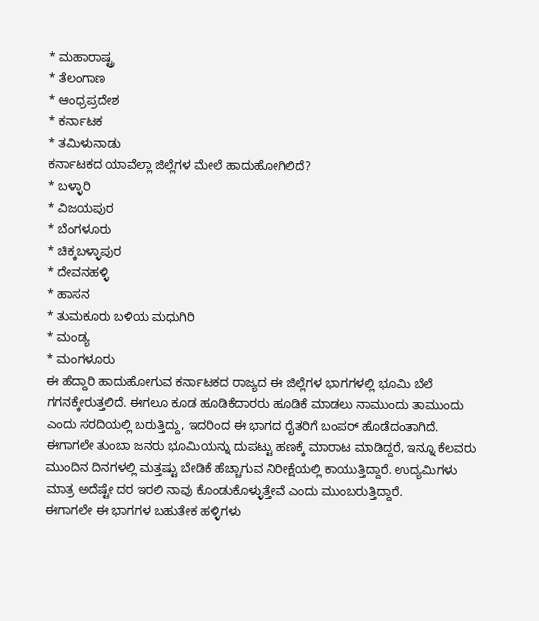* ಮಹಾರಾಷ್ಟ್ರ
* ತೆಲಂಗಾಣ
* ಆಂಧ್ರಪ್ರದೇಶ
* ಕರ್ನಾಟಕ
* ತಮಿಳುನಾಡು
ಕರ್ನಾಟಕದ ಯಾವೆಲ್ಲಾ ಜಿಲ್ಲೆಗಳ ಮೇಲೆ ಹಾದುಹೋಗಿಲಿದೆ?
* ಬಳ್ಳಾರಿ
* ವಿಜಯಪುರ
* ಬೆಂಗಳೂರು
* ಚಿಕ್ಕಬಳ್ಳಾಪುರ
* ದೇವನಹಳ್ಳಿ
* ಹಾಸನ
* ತುಮಕೂರು ಬಳಿಯ ಮಧುಗಿರಿ
* ಮಂಡ್ಯ
* ಮಂಗಳೂರು
ಈ ಹೆದ್ದಾರಿ ಹಾದುಹೋಗುವ ಕರ್ನಾಟಕದ ರಾಜ್ಯದ ಈ ಜಿಲ್ಲೆಗಳ ಭಾಗಗಳಲ್ಲಿ ಭೂಮಿ ಬೆಲೆ ಗಗನಕ್ಕೇರುತ್ತಲಿದೆ. ಈಗಲೂ ಕೂಡ ಹೂಡಿಕೆದಾರರು ಹೂಡಿಕೆ ಮಾಡಲು ನಾಮುಂದು ತಾಮುಂದು ಎಂದು ಸರದಿಯಲ್ಲಿ ಬರುತ್ತಿದ್ದು, ಇದರಿಂದ ಈ ಭಾಗದ ರೈತರಿಗೆ ಬಂಪರ್ ಹೊಡೆದಂತಾಗಿದೆ. ಈಗಾಗಲೇ ತುಂಬಾ ಜನರು ಭೂಮಿಯನ್ನು ದುಪಟ್ಟು ಹಣಕ್ಕೆ ಮಾರಾಟ ಮಾಡಿದ್ದರೆ, ಇನ್ನೂ ಕೆಲವರು ಮುಂದಿನ ದಿನಗಳಲ್ಲಿ ಮತ್ತಷ್ಟು ಬೇಡಿಕೆ ಹೆಚ್ಚಾಗುವ ನಿರೀಕ್ಷೆಯಲ್ಲಿ ಕಾಯುತ್ತಿದ್ದಾರೆ. ಉದ್ಯಮಿಗಳು ಮಾತ್ರ ಅದೆಷ್ಟೇ ದರ ಇರಲಿ ನಾವು ಕೊಂಡುಕೊಳ್ಳುತ್ತೇವೆ ಎಂದು ಮುಂಬರುತ್ತಿದ್ದಾರೆ.
ಈಗಾಗಲೇ ಈ ಭಾಗಗಳ ಬಹುತೇಕ ಹಳ್ಳಿಗಳು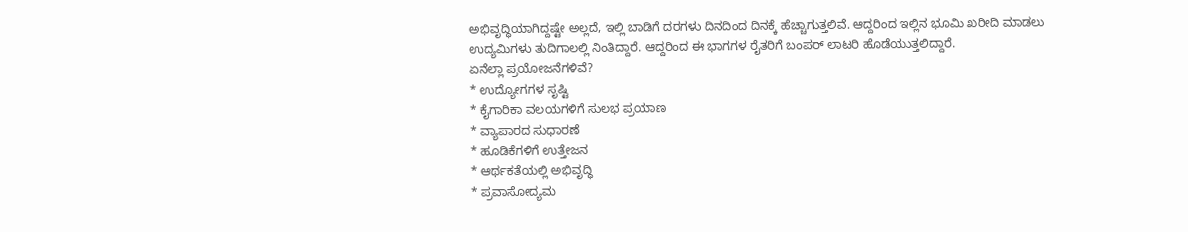ಅಭಿವೃದ್ಧಿಯಾಗಿದ್ದಷ್ಟೇ ಅಲ್ಲದೆ, ಇಲ್ಲಿ ಬಾಡಿಗೆ ದರಗಳು ದಿನದಿಂದ ದಿನಕ್ಕೆ ಹೆಚ್ಚಾಗುತ್ತಲಿವೆ. ಆದ್ದರಿಂದ ಇಲ್ಲಿನ ಭೂಮಿ ಖರೀದಿ ಮಾಡಲು ಉದ್ಯಮಿಗಳು ತುದಿಗಾಲಲ್ಲಿ ನಿಂತಿದ್ದಾರೆ. ಆದ್ದರಿಂದ ಈ ಭಾಗಗಳ ರೈತರಿಗೆ ಬಂಪರ್ ಲಾಟರಿ ಹೊಡೆಯುತ್ತಲಿದ್ದಾರೆ.
ಏನೆಲ್ಲಾ ಪ್ರಯೋಜನೆಗಳಿವೆ?
* ಉದ್ಯೋಗಗಳ ಸೃಷ್ಟಿ
* ಕೈಗಾರಿಕಾ ವಲಯಗಳಿಗೆ ಸುಲಭ ಪ್ರಯಾಣ
* ವ್ಯಾಪಾರದ ಸುಧಾರಣೆ
* ಹೂಡಿಕೆಗಳಿಗೆ ಉತ್ತೇಜನ
* ಆರ್ಥಕತೆಯಲ್ಲಿ ಅಭಿವೃದ್ಧಿ
* ಪ್ರವಾಸೋದ್ಯಮ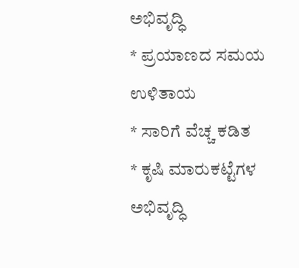ಅಭಿವೃದ್ಧಿ
* ಪ್ರಯಾಣದ ಸಮಯ ಉಳಿತಾಯ
* ಸಾರಿಗೆ ವೆಚ್ಚ ಕಡಿತ
* ಕೃಷಿ ಮಾರುಕಟ್ಟೆಗಳ ಅಭಿವೃದ್ಧಿ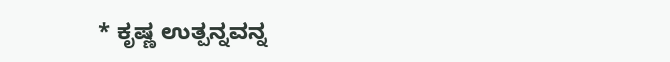* ಕೃಷ್ಣ ಉತ್ಪನ್ನವನ್ನ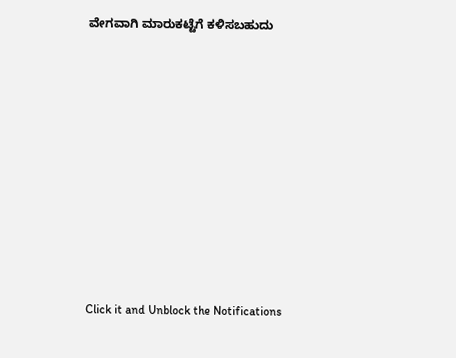ವೇಗವಾಗಿ ಮಾರುಕಟ್ಟೆಗೆ ಕಳಿಸಬಹುದು












Click it and Unblock the Notifications